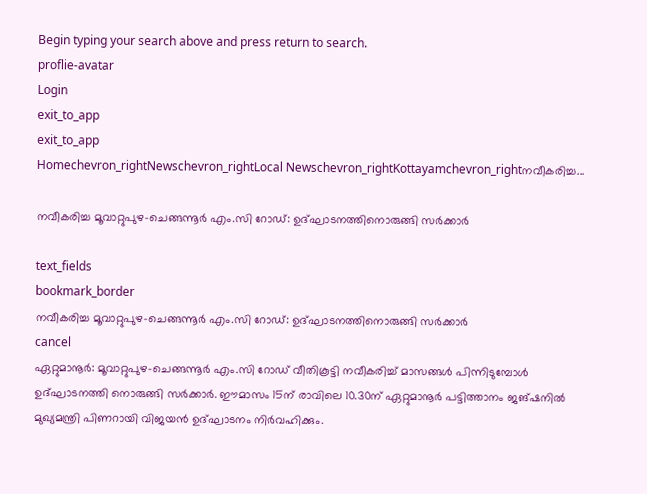Begin typing your search above and press return to search.
proflie-avatar
Login
exit_to_app
exit_to_app
Homechevron_rightNewschevron_rightLocal Newschevron_rightKottayamchevron_rightനവീകരിച്ച...

നവീകരിച്ച മൂവാറ്റുപുഴ-ചെങ്ങന്നൂര്‍ എം.സി റോഡ്: ഉദ്ഘാടനത്തിനൊരുങ്ങി സർക്കാർ

text_fields
bookmark_border
നവീകരിച്ച മൂവാറ്റുപുഴ-ചെങ്ങന്നൂര്‍ എം.സി റോഡ്: ഉദ്ഘാടനത്തിനൊരുങ്ങി സർക്കാർ
cancel
ഏറ്റുമാനൂര്‍: മൂവാറ്റുപുഴ-ചെങ്ങന്നൂര്‍ എം.സി റോഡ് വീതികൂട്ടി നവീകരിച്ച് മാസങ്ങൾ പിന്നിടുമ്പോൾ ഉദ്ഘാടനത്തി നൊരുങ്ങി സർക്കാർ. ഈമാസം 15ന് രാവിലെ 10.30ന് ഏറ്റുമാനൂർ പട്ടിത്താനം ജങ്ഷനില്‍ മുഖ്യമന്ത്രി പിണറായി വിജയൻ ഉദ്ഘാടനം നിർവഹിക്കും.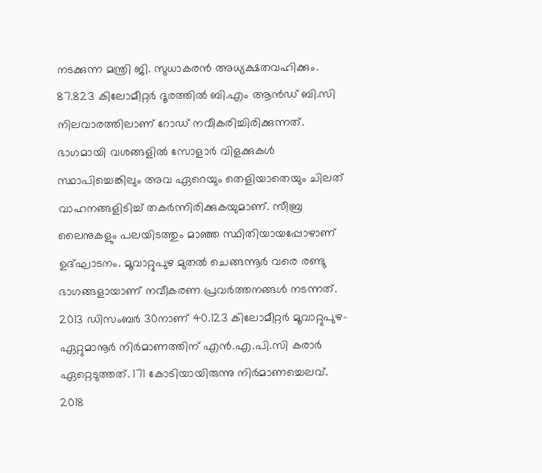നടക്കുന്ന മന്ത്രി ജി. സുധാകരൻ അധ്യക്ഷതവഹിക്കും. 87.823 കിലോമീറ്റര്‍ ദൂരത്തില്‍ ബി.എം ആൻഡ് ബി.സി നിലവാരത്തിലാണ് റോഡ് നവീകരിച്ചിരിക്കുന്നത്. ഭാഗമായി വശങ്ങളിൽ സോളാർ വിളക്കുകൾ സ്ഥാപിച്ചെങ്കിലും അവ ഏറെയും തെളിയാതെയും ചിലത് വാഹനങ്ങളിടിച്ച് തകർന്നിരിക്കുകയുമാണ്. സീബ്ര ലൈനുകളും പലയിടത്തും മാഞ്ഞ സ്ഥിതിയായപ്പോഴാണ് ഉദ്ഘാടനം. മൂവാറ്റുപുഴ മുതല്‍ ചെങ്ങന്നൂര്‍ വരെ രണ്ടു ഭാഗങ്ങളായാണ് നവീകരണ പ്രവര്‍ത്തനങ്ങള്‍ നടന്നത്. 2013 ഡിസംബര്‍ 30നാണ് 40.123 കിലോമീറ്റര്‍ മൂവാറ്റുപുഴ-ഏറ്റുമാനൂര്‍ നിര്‍മാണത്തിന് എന്‍.എ.പി.സി കരാര്‍ ഏറ്റെടുത്തത്. 171 കോടിയായിരുന്നു നിര്‍മാണച്ചെലവ്. 2018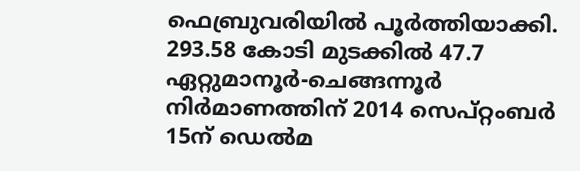ഫെബ്രുവരിയില്‍ പൂര്‍ത്തിയാക്കി. 293.58 കോടി മുടക്കില്‍ 47.7 ഏറ്റുമാനൂര്‍-ചെങ്ങന്നൂര്‍ നിര്‍മാണത്തിന് 2014 സെപ്റ്റംബര്‍ 15ന് ഡെല്‍മ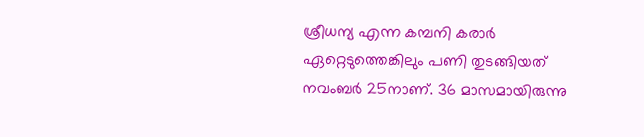ശ്രീധന്യ എന്ന കമ്പനി കരാര്‍ ഏറ്റെടുത്തെങ്കിലും പണി തുടങ്ങിയത് നവംബര്‍ 25നാണ്. 36 മാസമായിരുന്നു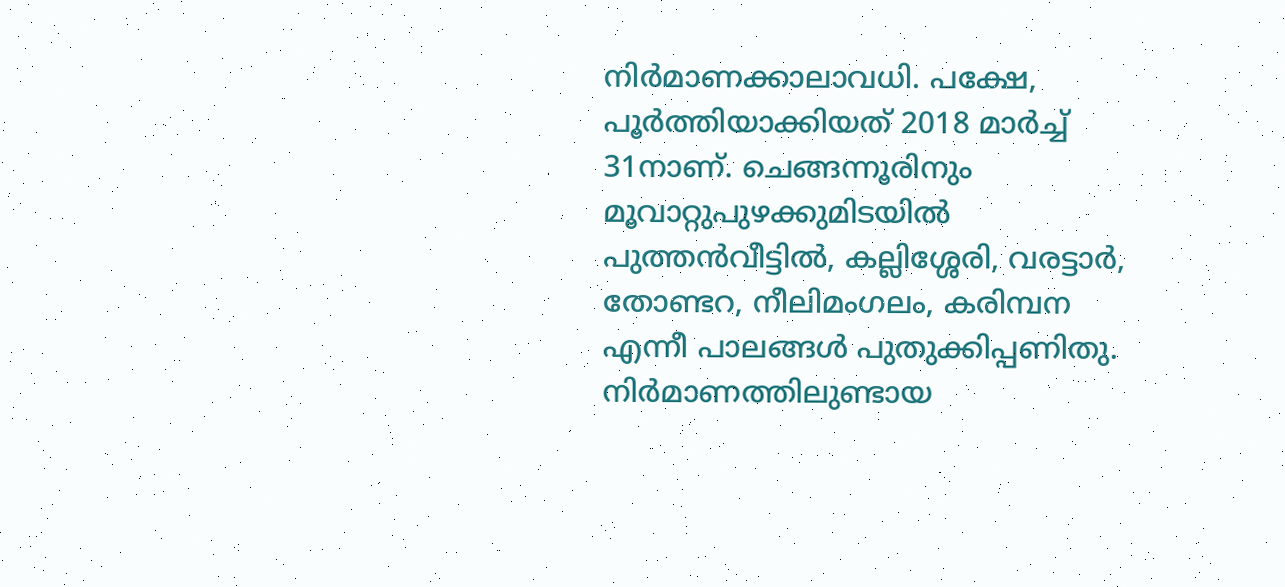നിര്‍മാണക്കാലാവധി. പക്ഷേ, പൂര്‍ത്തിയാക്കിയത് 2018 മാര്‍ച്ച് 31നാണ്. ചെങ്ങന്നൂരിനും മൂവാറ്റുപുഴക്കുമിടയില്‍ പുത്തന്‍വീട്ടില്‍, കല്ലിശ്ശേരി, വരട്ടാര്‍, തോണ്ടറ, നീലിമംഗലം, കരിമ്പന എന്നീ പാലങ്ങള്‍ പുതുക്കിപ്പണിതു. നിര്‍മാണത്തിലുണ്ടായ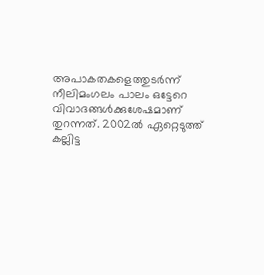അപാകതകളെത്തുടര്‍ന്ന് നീലിമംഗലം പാലം ഒട്ടേറെ വിവാദങ്ങള്‍ക്കുശേഷമാണ് തുറന്നത്. 2002ല്‍ ഏറ്റെടുത്ത് കല്ലിട്ട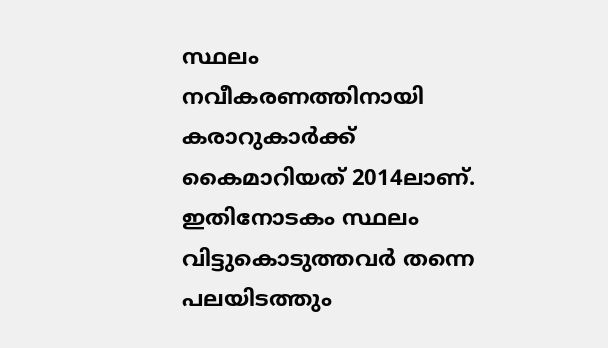സ്ഥലം നവീകരണത്തിനായി കരാറുകാര്‍ക്ക് കൈമാറിയത് 2014ലാണ്. ഇതിനോടകം സ്ഥലം വിട്ടുകൊടുത്തവര്‍ തന്നെ പലയിടത്തും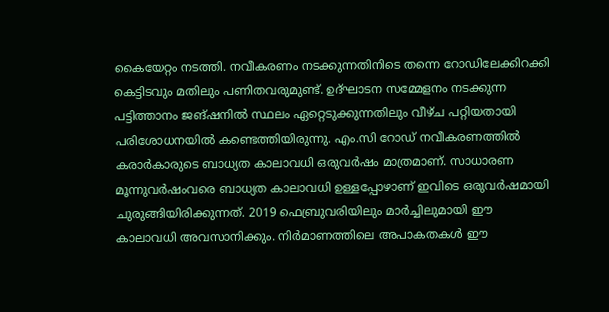കൈയേറ്റം നടത്തി. നവീകരണം നടക്കുന്നതിനിടെ തന്നെ റോഡിലേക്കിറക്കി കെട്ടിടവും മതിലും പണിതവരുമുണ്ട്. ഉദ്ഘാടന സമ്മേളനം നടക്കുന്ന പട്ടിത്താനം ജങ്ഷനില്‍ സ്ഥലം ഏറ്റെടുക്കുന്നതിലും വീഴ്ച പറ്റിയതായി പരിശോധനയില്‍ കണ്ടെത്തിയിരുന്നു. എം.സി റോഡ് നവീകരണത്തില്‍ കരാര്‍കാരുടെ ബാധ്യത കാലാവധി ഒരുവര്‍ഷം മാത്രമാണ്. സാധാരണ മൂന്നുവര്‍ഷംവരെ ബാധ്യത കാലാവധി ഉള്ളപ്പോഴാണ് ഇവിടെ ഒരുവര്‍ഷമായി ചുരുങ്ങിയിരിക്കുന്നത്. 2019 ഫെബ്രുവരിയിലും മാര്‍ച്ചിലുമായി ഈ കാലാവധി അവസാനിക്കും. നിര്‍മാണത്തിലെ അപാകതകള്‍ ഈ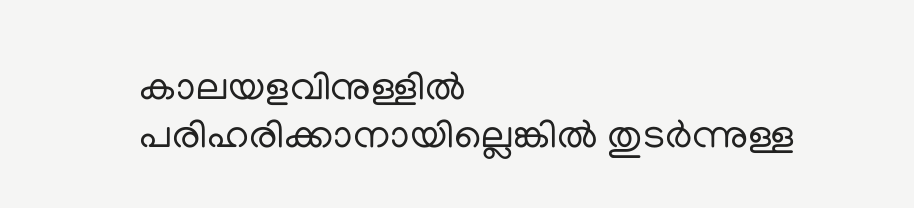കാലയളവിനുള്ളില്‍ പരിഹരിക്കാനായില്ലെങ്കില്‍ തുടര്‍ന്നുള്ള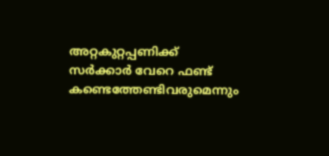അറ്റകുറ്റപ്പണിക്ക് സര്‍ക്കാര്‍ വേറെ ഫണ്ട് കണ്ടെത്തേണ്ടിവരുമെന്നും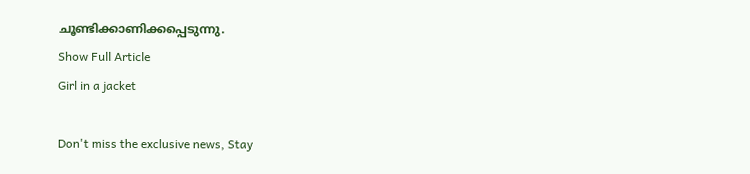ചൂണ്ടിക്കാണിക്കപ്പെടുന്നു.
Show Full Article
Girl in a jacket

Don't miss the exclusive news, Stay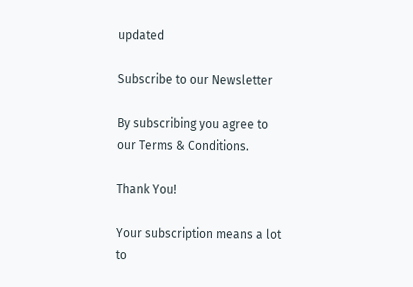updated

Subscribe to our Newsletter

By subscribing you agree to our Terms & Conditions.

Thank You!

Your subscription means a lot to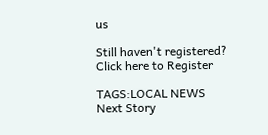us

Still haven't registered? Click here to Register

TAGS:LOCAL NEWS
Next Story